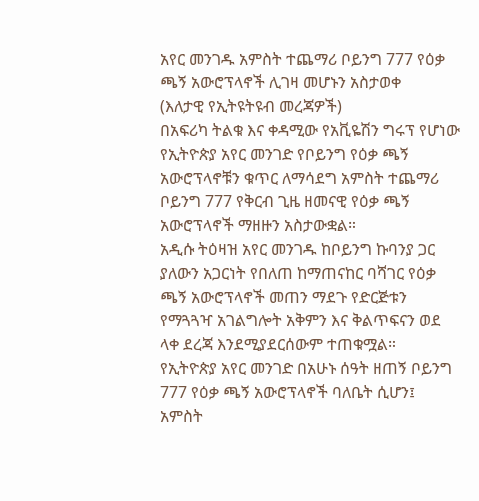አየር መንገዱ አምስት ተጨማሪ ቦይንግ 777 የዕቃ ጫኝ አውሮፕላኖች ሊገዛ መሆኑን አስታወቀ
(እለታዊ የኢትዩትዩብ መረጃዎች)
በአፍሪካ ትልቁ እና ቀዳሚው የአቪዬሽን ግሩፕ የሆነው የኢትዮጵያ አየር መንገድ የቦይንግ የዕቃ ጫኝ አውሮፕላኖቹን ቁጥር ለማሳደግ አምስት ተጨማሪ ቦይንግ 777 የቅርብ ጊዜ ዘመናዊ የዕቃ ጫኝ አውሮፕላኖች ማዘዙን አስታውቋል።
አዲሱ ትዕዛዝ አየር መንገዱ ከቦይንግ ኩባንያ ጋር ያለውን አጋርነት የበለጠ ከማጠናከር ባሻገር የዕቃ ጫኝ አውሮፕላኖች መጠን ማደጉ የድርጅቱን የማጓጓዣ አገልግሎት አቅምን እና ቅልጥፍናን ወደ ላቀ ደረጃ እንደሚያደርሰውም ተጠቁሟል።
የኢትዮጵያ አየር መንገድ በአሁኑ ሰዓት ዘጠኝ ቦይንግ 777 የዕቃ ጫኝ አውሮፕላኖች ባለቤት ሲሆን፤ አምስት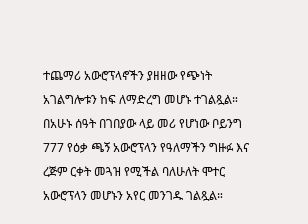ተጨማሪ አውሮፕላኖችን ያዘዘው የጭነት አገልግሎቱን ከፍ ለማድረግ መሆኑ ተገልጿል።
በአሁኑ ሰዓት በገበያው ላይ መሪ የሆነው ቦይንግ 777 የዕቃ ጫኝ አውሮፕላን የዓለማችን ግዙፉ እና ረጅም ርቀት መጓዝ የሚችል ባለሁለት ሞተር አውሮፕላን መሆኑን አየር መንገዱ ገልጿል።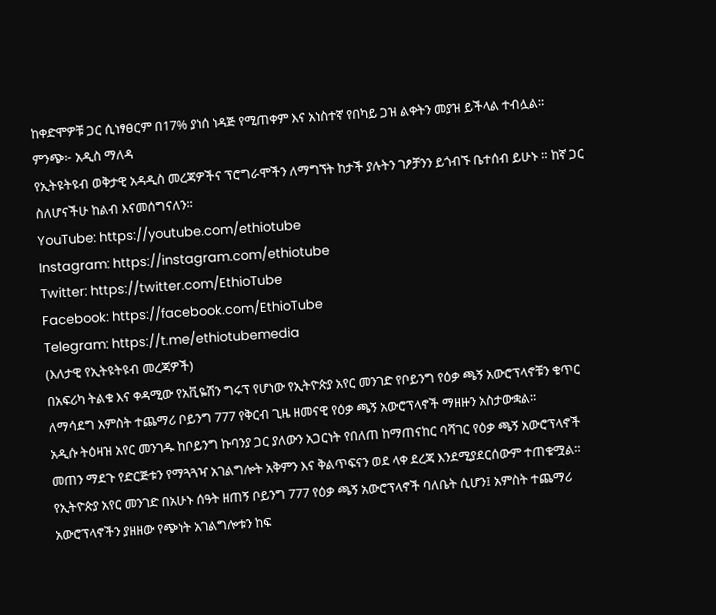ከቀድሞዎቹ ጋር ሲነፃፀርም በ17% ያነሰ ነዳጅ የሚጠቀም እና አነስተኛ የበካይ ጋዝ ልቀትን መያዝ ይችላል ተብሏል።
ምንጭ፦ አዲስ ማለዳ
የኢትዩትዩብ ወቅታዊ አዳዲስ መረጃዎችና ፕሮግራሞችን ለማግኘት ከታች ያሉትን ገፆቻንን ይጎብኙ ቤተሰብ ይሁኑ ። ከኛ ጋር ስለሆናችሁ ከልብ እናመሰግናለን።
YouTube: https://youtube.com/ethiotube
Instagram: https://instagram.com/ethiotube
Twitter: https://twitter.com/EthioTube
Facebook: https://facebook.com/EthioTube
Telegram: https://t.me/ethiotubemedia
(እለታዊ የኢትዩትዩብ መረጃዎች)
በአፍሪካ ትልቁ እና ቀዳሚው የአቪዬሽን ግሩፕ የሆነው የኢትዮጵያ አየር መንገድ የቦይንግ የዕቃ ጫኝ አውሮፕላኖቹን ቁጥር ለማሳደግ አምስት ተጨማሪ ቦይንግ 777 የቅርብ ጊዜ ዘመናዊ የዕቃ ጫኝ አውሮፕላኖች ማዘዙን አስታውቋል።
አዲሱ ትዕዛዝ አየር መንገዱ ከቦይንግ ኩባንያ ጋር ያለውን አጋርነት የበለጠ ከማጠናከር ባሻገር የዕቃ ጫኝ አውሮፕላኖች መጠን ማደጉ የድርጅቱን የማጓጓዣ አገልግሎት አቅምን እና ቅልጥፍናን ወደ ላቀ ደረጃ እንደሚያደርሰውም ተጠቁሟል።
የኢትዮጵያ አየር መንገድ በአሁኑ ሰዓት ዘጠኝ ቦይንግ 777 የዕቃ ጫኝ አውሮፕላኖች ባለቤት ሲሆን፤ አምስት ተጨማሪ አውሮፕላኖችን ያዘዘው የጭነት አገልግሎቱን ከፍ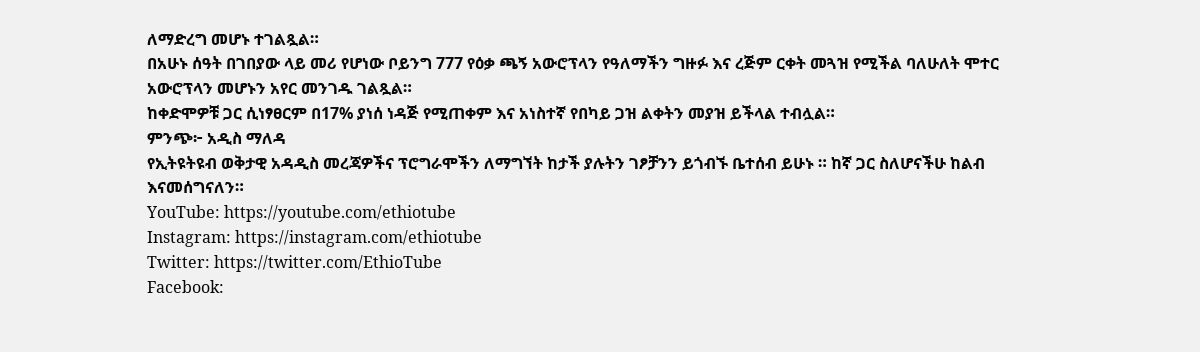ለማድረግ መሆኑ ተገልጿል።
በአሁኑ ሰዓት በገበያው ላይ መሪ የሆነው ቦይንግ 777 የዕቃ ጫኝ አውሮፕላን የዓለማችን ግዙፉ እና ረጅም ርቀት መጓዝ የሚችል ባለሁለት ሞተር አውሮፕላን መሆኑን አየር መንገዱ ገልጿል።
ከቀድሞዎቹ ጋር ሲነፃፀርም በ17% ያነሰ ነዳጅ የሚጠቀም እና አነስተኛ የበካይ ጋዝ ልቀትን መያዝ ይችላል ተብሏል።
ምንጭ፦ አዲስ ማለዳ
የኢትዩትዩብ ወቅታዊ አዳዲስ መረጃዎችና ፕሮግራሞችን ለማግኘት ከታች ያሉትን ገፆቻንን ይጎብኙ ቤተሰብ ይሁኑ ። ከኛ ጋር ስለሆናችሁ ከልብ እናመሰግናለን።
YouTube: https://youtube.com/ethiotube
Instagram: https://instagram.com/ethiotube
Twitter: https://twitter.com/EthioTube
Facebook: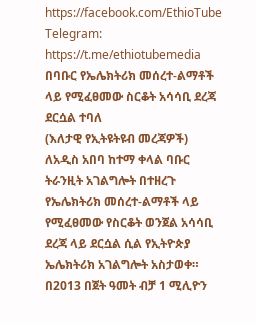https://facebook.com/EthioTube
Telegram: https://t.me/ethiotubemedia
በባቡር የኤሌክትሪክ መሰረተ-ልማቶች ላይ የሚፈፀመው ስርቆት አሳሳቢ ደረጃ ደርሷል ተባለ
(እለታዊ የኢትዩትዩብ መረጃዎች)
ለአዲስ አበባ ከተማ ቀላል ባቡር ትራንዚት አገልግሎት በተዘረጉ የኤሌክትሪክ መሰረተ-ልማቶች ላይ የሚፈፀመው የስርቆት ወንጀል አሳሳቢ ደረጃ ላይ ደርሷል ሲል የኢትዮጵያ ኤሌክትሪክ አገልግሎት አስታወቀ።
በ2013 በጀት ዓመት ብቻ 1 ሚሊዮን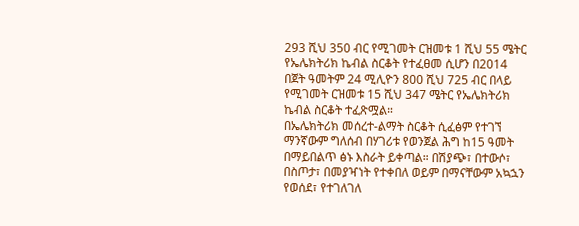293 ሺህ 350 ብር የሚገመት ርዝመቱ 1 ሺህ 55 ሜትር የኤሌክትሪክ ኬብል ስርቆት የተፈፀመ ሲሆን በ2014 በጀት ዓመትም 24 ሚሊዮን 800 ሺህ 725 ብር በላይ የሚገመት ርዝመቱ 15 ሺህ 347 ሜትር የኤሌክትሪክ ኬብል ስርቆት ተፈጽሟል።
በኤሌክትሪክ መሰረተ-ልማት ስርቆት ሲፈፅም የተገኘ ማንኛውም ግለሰብ በሃገሪቱ የወንጀል ሕግ ከ15 ዓመት በማይበልጥ ፅኑ እስራት ይቀጣል። በሽያጭ፣ በተውሶ፣ በስጦታ፣ በመያዣነት የተቀበለ ወይም በማናቸውም አኳኋን የወሰደ፣ የተገለገለ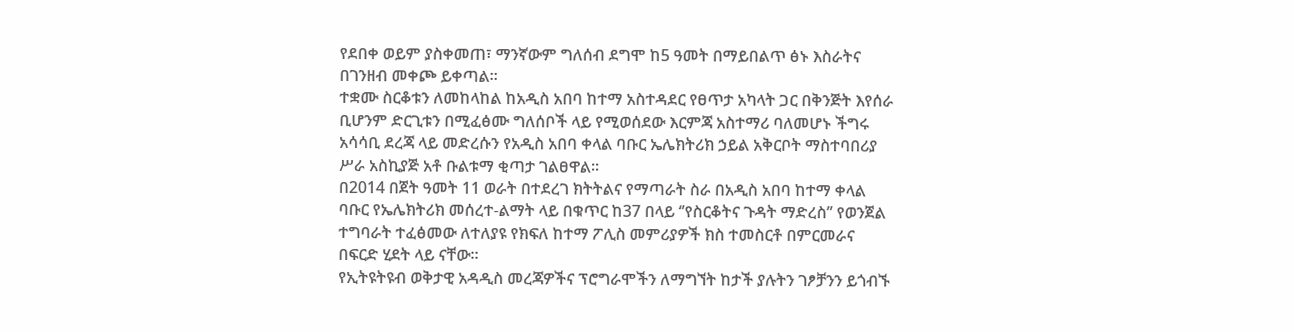የደበቀ ወይም ያስቀመጠ፣ ማንኛውም ግለሰብ ደግሞ ከ5 ዓመት በማይበልጥ ፅኑ እስራትና በገንዘብ መቀጮ ይቀጣል።
ተቋሙ ስርቆቱን ለመከላከል ከአዲስ አበባ ከተማ አስተዳደር የፀጥታ አካላት ጋር በቅንጅት እየሰራ ቢሆንም ድርጊቱን በሚፈፅሙ ግለሰቦች ላይ የሚወሰደው እርምጃ አስተማሪ ባለመሆኑ ችግሩ አሳሳቢ ደረጃ ላይ መድረሱን የአዲስ አበባ ቀላል ባቡር ኤሌክትሪክ ኃይል አቅርቦት ማስተባበሪያ ሥራ አስኪያጅ አቶ ቡልቱማ ቂጣታ ገልፀዋል፡፡
በ2014 በጀት ዓመት 11 ወራት በተደረገ ክትትልና የማጣራት ስራ በአዲስ አበባ ከተማ ቀላል ባቡር የኤሌክትሪክ መሰረተ-ልማት ላይ በቁጥር ከ37 በላይ ‘’የስርቆትና ጉዳት ማድረስ’’ የወንጀል ተግባራት ተፈፅመው ለተለያዩ የክፍለ ከተማ ፖሊስ መምሪያዎች ክስ ተመስርቶ በምርመራና በፍርድ ሂደት ላይ ናቸው።
የኢትዩትዩብ ወቅታዊ አዳዲስ መረጃዎችና ፕሮግራሞችን ለማግኘት ከታች ያሉትን ገፆቻንን ይጎብኙ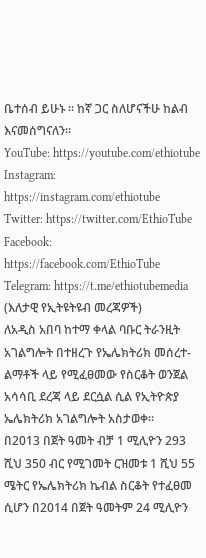ቤተሰብ ይሁኑ ። ከኛ ጋር ስለሆናችሁ ከልብ እናመሰግናለን።
YouTube: https://youtube.com/ethiotube
Instagram: https://instagram.com/ethiotube
Twitter: https://twitter.com/EthioTube
Facebook: https://facebook.com/EthioTube
Telegram: https://t.me/ethiotubemedia
(እለታዊ የኢትዩትዩብ መረጃዎች)
ለአዲስ አበባ ከተማ ቀላል ባቡር ትራንዚት አገልግሎት በተዘረጉ የኤሌክትሪክ መሰረተ-ልማቶች ላይ የሚፈፀመው የስርቆት ወንጀል አሳሳቢ ደረጃ ላይ ደርሷል ሲል የኢትዮጵያ ኤሌክትሪክ አገልግሎት አስታወቀ።
በ2013 በጀት ዓመት ብቻ 1 ሚሊዮን 293 ሺህ 350 ብር የሚገመት ርዝመቱ 1 ሺህ 55 ሜትር የኤሌክትሪክ ኬብል ስርቆት የተፈፀመ ሲሆን በ2014 በጀት ዓመትም 24 ሚሊዮን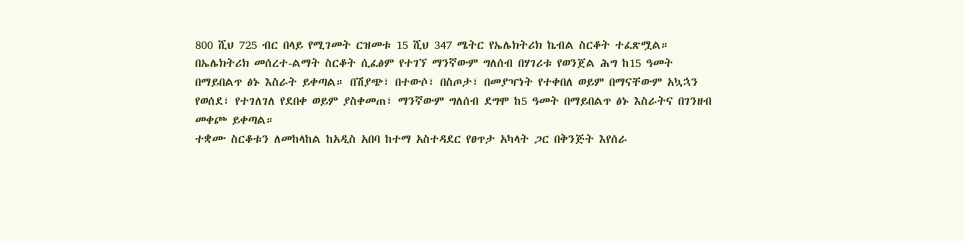800 ሺህ 725 ብር በላይ የሚገመት ርዝመቱ 15 ሺህ 347 ሜትር የኤሌክትሪክ ኬብል ስርቆት ተፈጽሟል።
በኤሌክትሪክ መሰረተ-ልማት ስርቆት ሲፈፅም የተገኘ ማንኛውም ግለሰብ በሃገሪቱ የወንጀል ሕግ ከ15 ዓመት በማይበልጥ ፅኑ እስራት ይቀጣል። በሽያጭ፣ በተውሶ፣ በስጦታ፣ በመያዣነት የተቀበለ ወይም በማናቸውም አኳኋን የወሰደ፣ የተገለገለ የደበቀ ወይም ያስቀመጠ፣ ማንኛውም ግለሰብ ደግሞ ከ5 ዓመት በማይበልጥ ፅኑ እስራትና በገንዘብ መቀጮ ይቀጣል።
ተቋሙ ስርቆቱን ለመከላከል ከአዲስ አበባ ከተማ አስተዳደር የፀጥታ አካላት ጋር በቅንጅት እየሰራ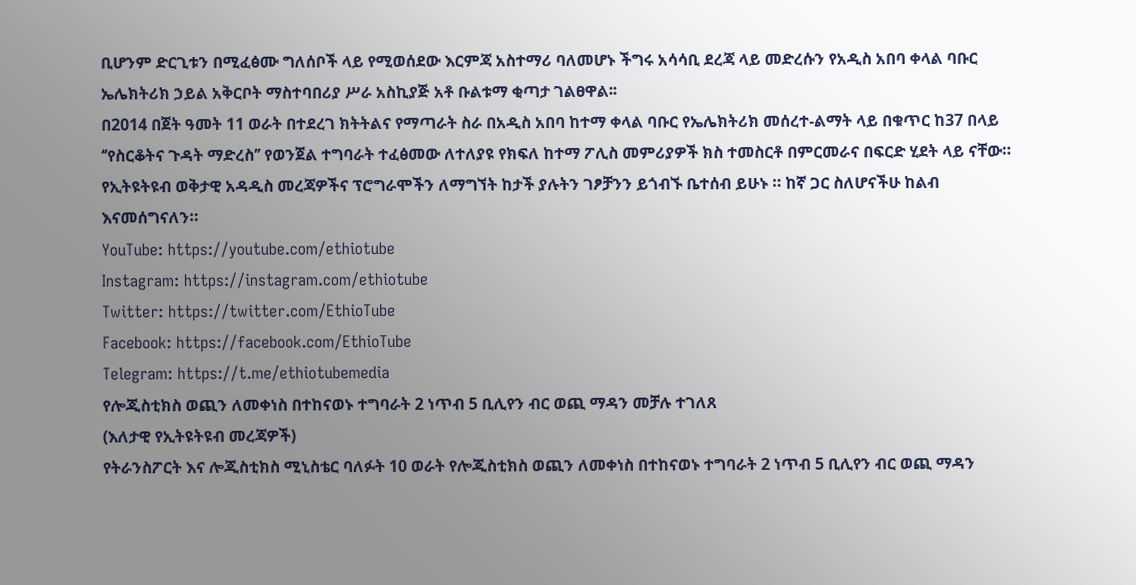ቢሆንም ድርጊቱን በሚፈፅሙ ግለሰቦች ላይ የሚወሰደው እርምጃ አስተማሪ ባለመሆኑ ችግሩ አሳሳቢ ደረጃ ላይ መድረሱን የአዲስ አበባ ቀላል ባቡር ኤሌክትሪክ ኃይል አቅርቦት ማስተባበሪያ ሥራ አስኪያጅ አቶ ቡልቱማ ቂጣታ ገልፀዋል፡፡
በ2014 በጀት ዓመት 11 ወራት በተደረገ ክትትልና የማጣራት ስራ በአዲስ አበባ ከተማ ቀላል ባቡር የኤሌክትሪክ መሰረተ-ልማት ላይ በቁጥር ከ37 በላይ ‘’የስርቆትና ጉዳት ማድረስ’’ የወንጀል ተግባራት ተፈፅመው ለተለያዩ የክፍለ ከተማ ፖሊስ መምሪያዎች ክስ ተመስርቶ በምርመራና በፍርድ ሂደት ላይ ናቸው።
የኢትዩትዩብ ወቅታዊ አዳዲስ መረጃዎችና ፕሮግራሞችን ለማግኘት ከታች ያሉትን ገፆቻንን ይጎብኙ ቤተሰብ ይሁኑ ። ከኛ ጋር ስለሆናችሁ ከልብ እናመሰግናለን።
YouTube: https://youtube.com/ethiotube
Instagram: https://instagram.com/ethiotube
Twitter: https://twitter.com/EthioTube
Facebook: https://facebook.com/EthioTube
Telegram: https://t.me/ethiotubemedia
የሎጂስቲክስ ወጪን ለመቀነስ በተከናወኑ ተግባራት 2 ነጥብ 5 ቢሊየን ብር ወጪ ማዳን መቻሉ ተገለጸ
(እለታዊ የኢትዩትዩብ መረጃዎች)
የትራንስፖርት እና ሎጂስቲክስ ሚኒስቴር ባለፉት 10 ወራት የሎጂስቲክስ ወጪን ለመቀነስ በተከናወኑ ተግባራት 2 ነጥብ 5 ቢሊየን ብር ወጪ ማዳን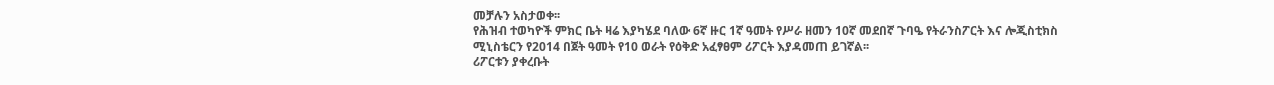መቻሉን አስታወቀ፡፡
የሕዝብ ተወካዮች ምክር ቤት ዛሬ እያካሄደ ባለው 6ኛ ዙር 1ኛ ዓመት የሥራ ዘመን 10ኛ መደበኛ ጉባዔ የትራንስፖርት እና ሎጂስቲክስ ሚኒስቴርን የ2014 በጀት ዓመት የ10 ወራት የዕቅድ አፈፃፀም ሪፖርት እያዳመጠ ይገኛል፡፡
ሪፖርቱን ያቀረቡት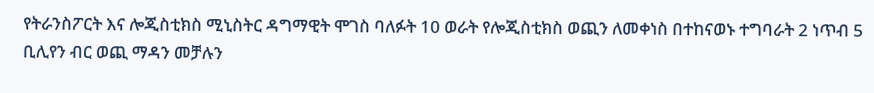የትራንስፖርት እና ሎጂስቲክስ ሚኒስትር ዳግማዊት ሞገስ ባለፉት 10 ወራት የሎጂስቲክስ ወጪን ለመቀነስ በተከናወኑ ተግባራት 2 ነጥብ 5 ቢሊየን ብር ወጪ ማዳን መቻሉን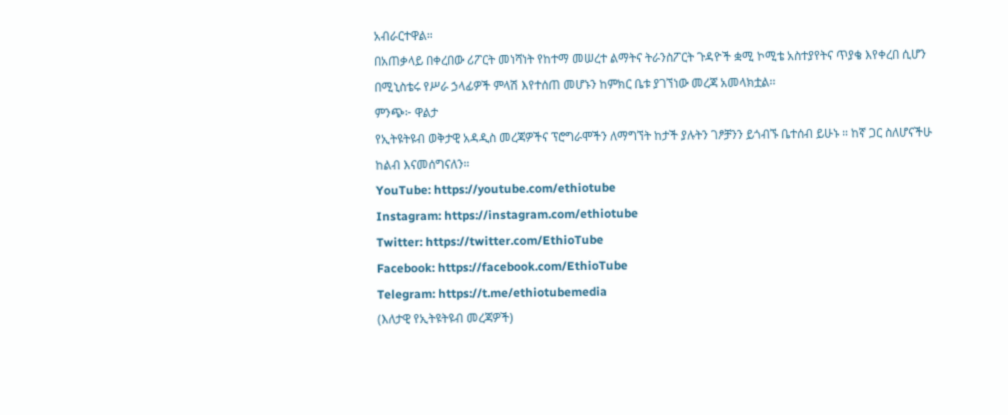አብራርተዋል።
በአጠቃላይ በቀረበው ሪፖርት መነሻነት የከተማ መሠረተ ልማትና ትራንስፖርት ጉዳዮች ቋሚ ኮሚቴ አስተያየትና ጥያቄ እየቀረበ ሲሆን በሚኒስቴሩ የሥራ ኃላፊዎች ምላሽ እየተሰጠ መሆኑን ከምክር ቤቱ ያገኘነው መረጃ አመላክቷል፡፡
ምንጭ፦ ዋልታ
የኢትዩትዩብ ወቅታዊ አዳዲስ መረጃዎችና ፕሮግራሞችን ለማግኘት ከታች ያሉትን ገፆቻንን ይጎብኙ ቤተሰብ ይሁኑ ። ከኛ ጋር ስለሆናችሁ ከልብ እናመሰግናለን።
YouTube: https://youtube.com/ethiotube
Instagram: https://instagram.com/ethiotube
Twitter: https://twitter.com/EthioTube
Facebook: https://facebook.com/EthioTube
Telegram: https://t.me/ethiotubemedia
(እለታዊ የኢትዩትዩብ መረጃዎች)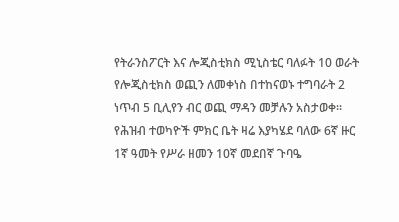የትራንስፖርት እና ሎጂስቲክስ ሚኒስቴር ባለፉት 10 ወራት የሎጂስቲክስ ወጪን ለመቀነስ በተከናወኑ ተግባራት 2 ነጥብ 5 ቢሊየን ብር ወጪ ማዳን መቻሉን አስታወቀ፡፡
የሕዝብ ተወካዮች ምክር ቤት ዛሬ እያካሄደ ባለው 6ኛ ዙር 1ኛ ዓመት የሥራ ዘመን 10ኛ መደበኛ ጉባዔ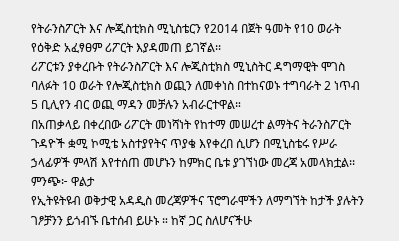የትራንስፖርት እና ሎጂስቲክስ ሚኒስቴርን የ2014 በጀት ዓመት የ10 ወራት የዕቅድ አፈፃፀም ሪፖርት እያዳመጠ ይገኛል፡፡
ሪፖርቱን ያቀረቡት የትራንስፖርት እና ሎጂስቲክስ ሚኒስትር ዳግማዊት ሞገስ ባለፉት 10 ወራት የሎጂስቲክስ ወጪን ለመቀነስ በተከናወኑ ተግባራት 2 ነጥብ 5 ቢሊየን ብር ወጪ ማዳን መቻሉን አብራርተዋል።
በአጠቃላይ በቀረበው ሪፖርት መነሻነት የከተማ መሠረተ ልማትና ትራንስፖርት ጉዳዮች ቋሚ ኮሚቴ አስተያየትና ጥያቄ እየቀረበ ሲሆን በሚኒስቴሩ የሥራ ኃላፊዎች ምላሽ እየተሰጠ መሆኑን ከምክር ቤቱ ያገኘነው መረጃ አመላክቷል፡፡
ምንጭ፦ ዋልታ
የኢትዩትዩብ ወቅታዊ አዳዲስ መረጃዎችና ፕሮግራሞችን ለማግኘት ከታች ያሉትን ገፆቻንን ይጎብኙ ቤተሰብ ይሁኑ ። ከኛ ጋር ስለሆናችሁ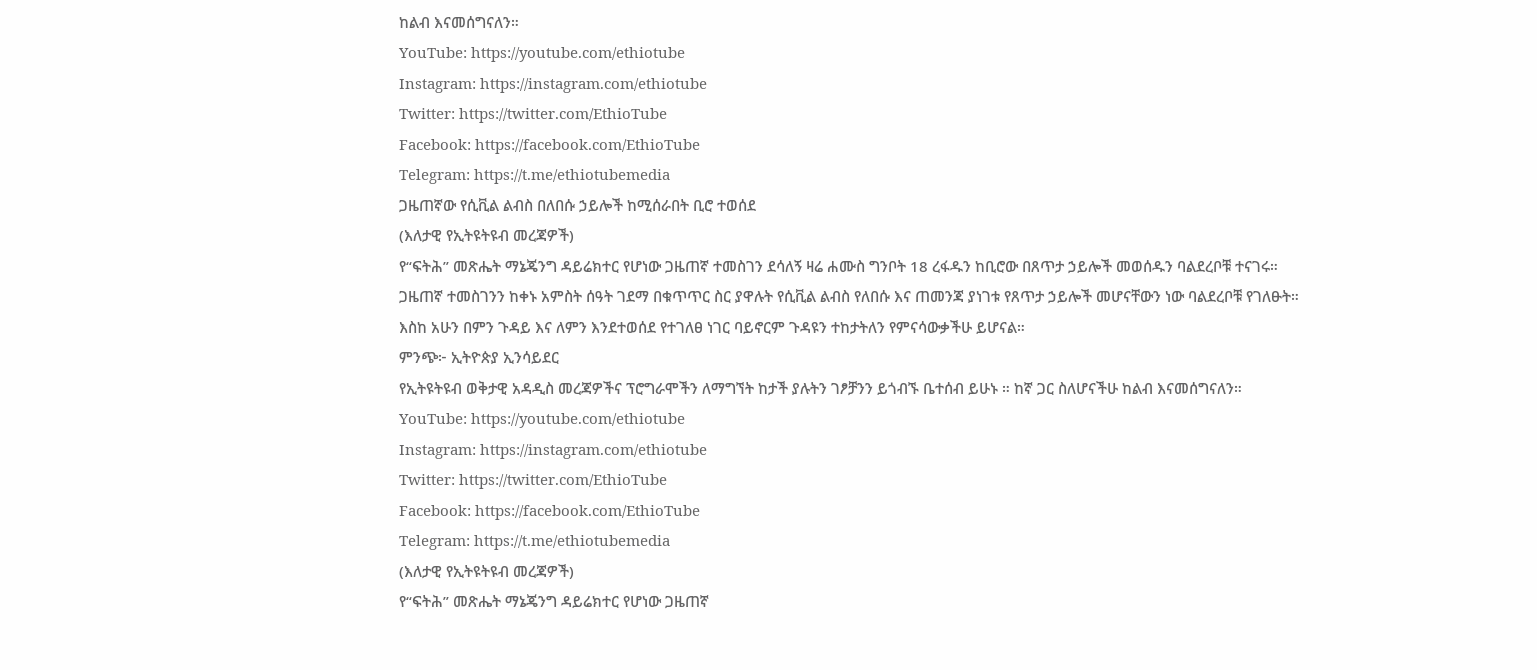ከልብ እናመሰግናለን።
YouTube: https://youtube.com/ethiotube
Instagram: https://instagram.com/ethiotube
Twitter: https://twitter.com/EthioTube
Facebook: https://facebook.com/EthioTube
Telegram: https://t.me/ethiotubemedia
ጋዜጠኛው የሲቪል ልብስ በለበሱ ኃይሎች ከሚሰራበት ቢሮ ተወሰደ
(እለታዊ የኢትዩትዩብ መረጃዎች)
የ“ፍትሕ” መጽሔት ማኔጄንግ ዳይሬክተር የሆነው ጋዜጠኛ ተመስገን ደሳለኝ ዛሬ ሐሙስ ግንቦት 18 ረፋዱን ከቢሮው በጸጥታ ኃይሎች መወሰዱን ባልደረቦቹ ተናገሩ።
ጋዜጠኛ ተመስገንን ከቀኑ አምስት ሰዓት ገደማ በቁጥጥር ስር ያዋሉት የሲቪል ልብስ የለበሱ እና ጠመንጃ ያነገቱ የጸጥታ ኃይሎች መሆናቸውን ነው ባልደረቦቹ የገለፁት።
እስከ አሁን በምን ጉዳይ እና ለምን እንደተወሰደ የተገለፀ ነገር ባይኖርም ጉዳዩን ተከታትለን የምናሳውቃችሁ ይሆናል።
ምንጭ፦ ኢትዮጵያ ኢንሳይደር
የኢትዩትዩብ ወቅታዊ አዳዲስ መረጃዎችና ፕሮግራሞችን ለማግኘት ከታች ያሉትን ገፆቻንን ይጎብኙ ቤተሰብ ይሁኑ ። ከኛ ጋር ስለሆናችሁ ከልብ እናመሰግናለን።
YouTube: https://youtube.com/ethiotube
Instagram: https://instagram.com/ethiotube
Twitter: https://twitter.com/EthioTube
Facebook: https://facebook.com/EthioTube
Telegram: https://t.me/ethiotubemedia
(እለታዊ የኢትዩትዩብ መረጃዎች)
የ“ፍትሕ” መጽሔት ማኔጄንግ ዳይሬክተር የሆነው ጋዜጠኛ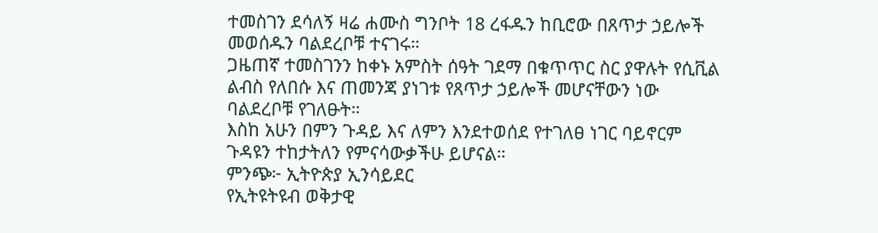ተመስገን ደሳለኝ ዛሬ ሐሙስ ግንቦት 18 ረፋዱን ከቢሮው በጸጥታ ኃይሎች መወሰዱን ባልደረቦቹ ተናገሩ።
ጋዜጠኛ ተመስገንን ከቀኑ አምስት ሰዓት ገደማ በቁጥጥር ስር ያዋሉት የሲቪል ልብስ የለበሱ እና ጠመንጃ ያነገቱ የጸጥታ ኃይሎች መሆናቸውን ነው ባልደረቦቹ የገለፁት።
እስከ አሁን በምን ጉዳይ እና ለምን እንደተወሰደ የተገለፀ ነገር ባይኖርም ጉዳዩን ተከታትለን የምናሳውቃችሁ ይሆናል።
ምንጭ፦ ኢትዮጵያ ኢንሳይደር
የኢትዩትዩብ ወቅታዊ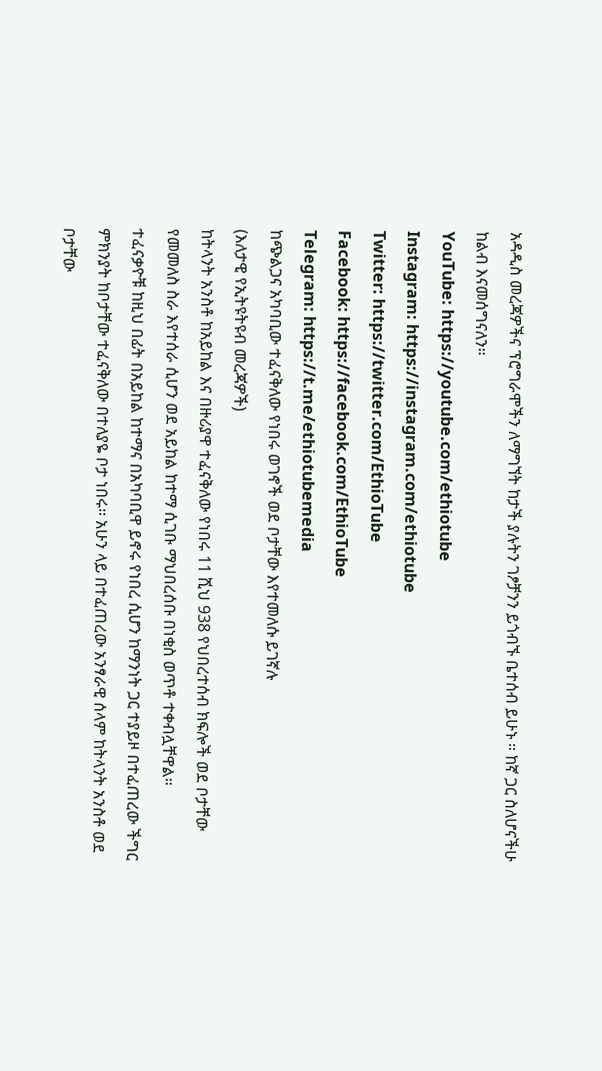አዳዲስ መረጃዎችና ፕሮግራሞችን ለማግኘት ከታች ያሉትን ገፆቻንን ይጎብኙ ቤተሰብ ይሁኑ ። ከኛ ጋር ስለሆናችሁ ከልብ እናመሰግናለን።
YouTube: https://youtube.com/ethiotube
Instagram: https://instagram.com/ethiotube
Twitter: https://twitter.com/EthioTube
Facebook: https://facebook.com/EthioTube
Telegram: https://t.me/ethiotubemedia
ከጭልጋና አካባቢው ተፈናቅለው የነበሩ ወገኖች ወደ ቦታቸው እየተመለሱ ይገኛሉ
(እለታዊ የኢትዩትዩብ መረጃዎች)
ከትላንት አንስቶ ከአይከል እና በዙሪያዋ ተፈናቅለው የነበሩ 11 ሺህ 938 የህበረተሰብ ክፍሎች ወደ ቦታቸው የመመለስ ስራ እየተሰራ ሲሆን ወደ አይከል ከተማ ሲገቡ ማህበረሰቡ በነቂስ ወጥቶ ተቀብሏቸዋል።
ተፈናቃዮቹ ከዚህ በፊት በአይከል ከተማና በአካባቢዋ ይኖሩ የነበረ ሲሆን ከማንነት ጋር ተያይዞ በተፈጠረው ችግር ምክንያት ከቦታቸው ተፈናቅለው በተለያዬ ቦታ ነበሩ። አሁን ላይ በተፈጠረው አንፃራዊ ሰላም ከትላንት አንስቶ ወደ ቦታቸው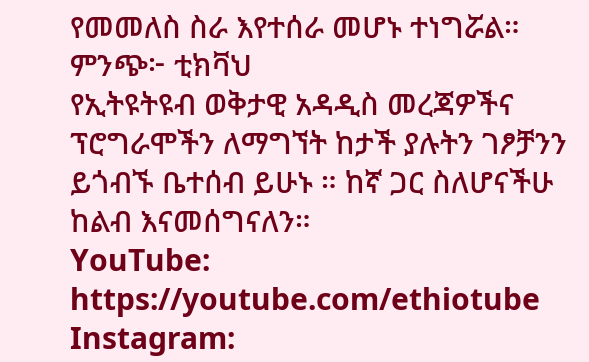የመመለስ ስራ እየተሰራ መሆኑ ተነግሯል።
ምንጭ፦ ቲክቫህ
የኢትዩትዩብ ወቅታዊ አዳዲስ መረጃዎችና ፕሮግራሞችን ለማግኘት ከታች ያሉትን ገፆቻንን ይጎብኙ ቤተሰብ ይሁኑ ። ከኛ ጋር ስለሆናችሁ ከልብ እናመሰግናለን።
YouTube: https://youtube.com/ethiotube
Instagram: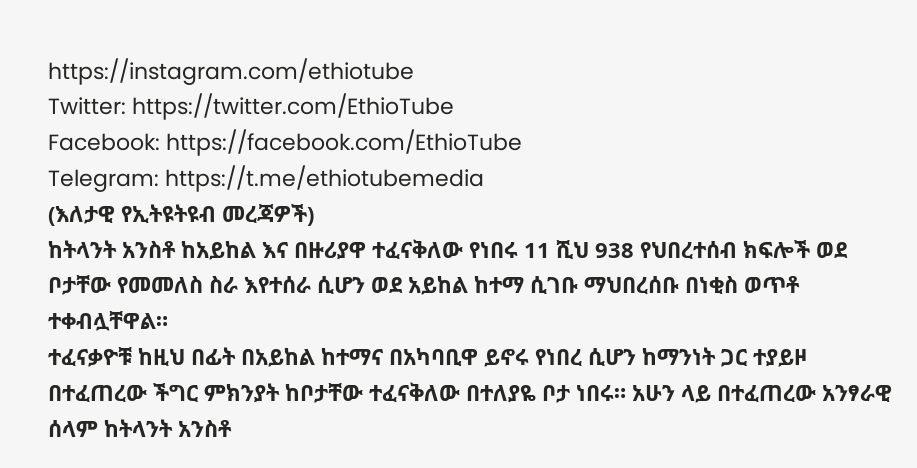https://instagram.com/ethiotube
Twitter: https://twitter.com/EthioTube
Facebook: https://facebook.com/EthioTube
Telegram: https://t.me/ethiotubemedia
(እለታዊ የኢትዩትዩብ መረጃዎች)
ከትላንት አንስቶ ከአይከል እና በዙሪያዋ ተፈናቅለው የነበሩ 11 ሺህ 938 የህበረተሰብ ክፍሎች ወደ ቦታቸው የመመለስ ስራ እየተሰራ ሲሆን ወደ አይከል ከተማ ሲገቡ ማህበረሰቡ በነቂስ ወጥቶ ተቀብሏቸዋል።
ተፈናቃዮቹ ከዚህ በፊት በአይከል ከተማና በአካባቢዋ ይኖሩ የነበረ ሲሆን ከማንነት ጋር ተያይዞ በተፈጠረው ችግር ምክንያት ከቦታቸው ተፈናቅለው በተለያዬ ቦታ ነበሩ። አሁን ላይ በተፈጠረው አንፃራዊ ሰላም ከትላንት አንስቶ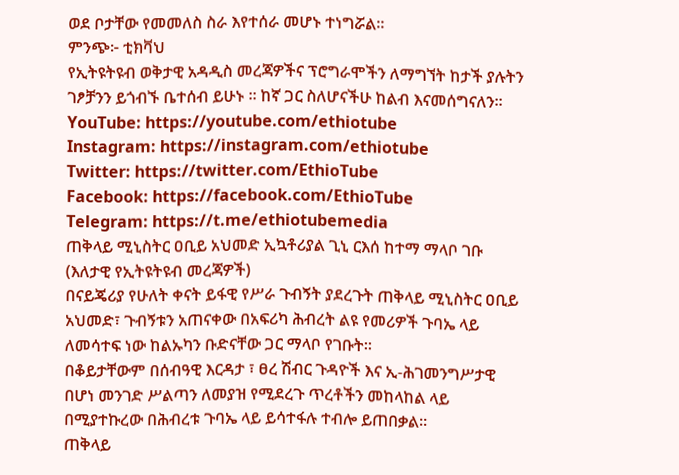ወደ ቦታቸው የመመለስ ስራ እየተሰራ መሆኑ ተነግሯል።
ምንጭ፦ ቲክቫህ
የኢትዩትዩብ ወቅታዊ አዳዲስ መረጃዎችና ፕሮግራሞችን ለማግኘት ከታች ያሉትን ገፆቻንን ይጎብኙ ቤተሰብ ይሁኑ ። ከኛ ጋር ስለሆናችሁ ከልብ እናመሰግናለን።
YouTube: https://youtube.com/ethiotube
Instagram: https://instagram.com/ethiotube
Twitter: https://twitter.com/EthioTube
Facebook: https://facebook.com/EthioTube
Telegram: https://t.me/ethiotubemedia
ጠቅላይ ሚኒስትር ዐቢይ አህመድ ኢኳቶሪያል ጊኒ ርእሰ ከተማ ማላቦ ገቡ
(እለታዊ የኢትዩትዩብ መረጃዎች)
በናይጄሪያ የሁለት ቀናት ይፋዊ የሥራ ጉብኝት ያደረጉት ጠቅላይ ሚኒስትር ዐቢይ አህመድ፣ ጉብኝቱን አጠናቀው በአፍሪካ ሕብረት ልዩ የመሪዎች ጉባኤ ላይ ለመሳተፍ ነው ከልኡካን ቡድናቸው ጋር ማላቦ የገቡት።
በቆይታቸውም በሰብዓዊ እርዳታ ፣ ፀረ ሽብር ጉዳዮች እና ኢ-ሕገመንግሥታዊ በሆነ መንገድ ሥልጣን ለመያዝ የሚደረጉ ጥረቶችን መከላከል ላይ በሚያተኩረው በሕብረቱ ጉባኤ ላይ ይሳተፋሉ ተብሎ ይጠበቃል።
ጠቅላይ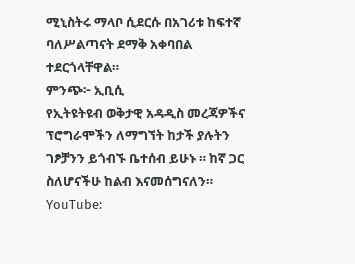ሚኒስትሩ ማላቦ ሲደርሱ በአገሪቱ ከፍተኛ ባለሥልጣናት ደማቅ አቀባበል ተደርጎላቸዋል።
ምንጭ፦ ኢቢሲ
የኢትዩትዩብ ወቅታዊ አዳዲስ መረጃዎችና ፕሮግራሞችን ለማግኘት ከታች ያሉትን ገፆቻንን ይጎብኙ ቤተሰብ ይሁኑ ። ከኛ ጋር ስለሆናችሁ ከልብ እናመሰግናለን።
YouTube: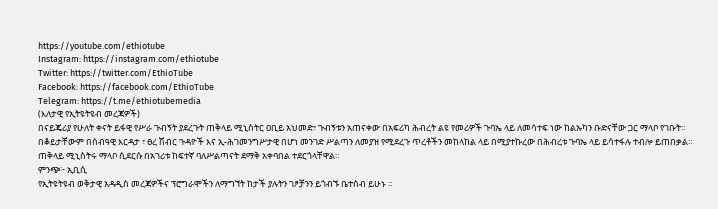https://youtube.com/ethiotube
Instagram: https://instagram.com/ethiotube
Twitter: https://twitter.com/EthioTube
Facebook: https://facebook.com/EthioTube
Telegram: https://t.me/ethiotubemedia
(እለታዊ የኢትዩትዩብ መረጃዎች)
በናይጄሪያ የሁለት ቀናት ይፋዊ የሥራ ጉብኝት ያደረጉት ጠቅላይ ሚኒስትር ዐቢይ አህመድ፣ ጉብኝቱን አጠናቀው በአፍሪካ ሕብረት ልዩ የመሪዎች ጉባኤ ላይ ለመሳተፍ ነው ከልኡካን ቡድናቸው ጋር ማላቦ የገቡት።
በቆይታቸውም በሰብዓዊ እርዳታ ፣ ፀረ ሽብር ጉዳዮች እና ኢ-ሕገመንግሥታዊ በሆነ መንገድ ሥልጣን ለመያዝ የሚደረጉ ጥረቶችን መከላከል ላይ በሚያተኩረው በሕብረቱ ጉባኤ ላይ ይሳተፋሉ ተብሎ ይጠበቃል።
ጠቅላይ ሚኒስትሩ ማላቦ ሲደርሱ በአገሪቱ ከፍተኛ ባለሥልጣናት ደማቅ አቀባበል ተደርጎላቸዋል።
ምንጭ፦ ኢቢሲ
የኢትዩትዩብ ወቅታዊ አዳዲስ መረጃዎችና ፕሮግራሞችን ለማግኘት ከታች ያሉትን ገፆቻንን ይጎብኙ ቤተሰብ ይሁኑ ።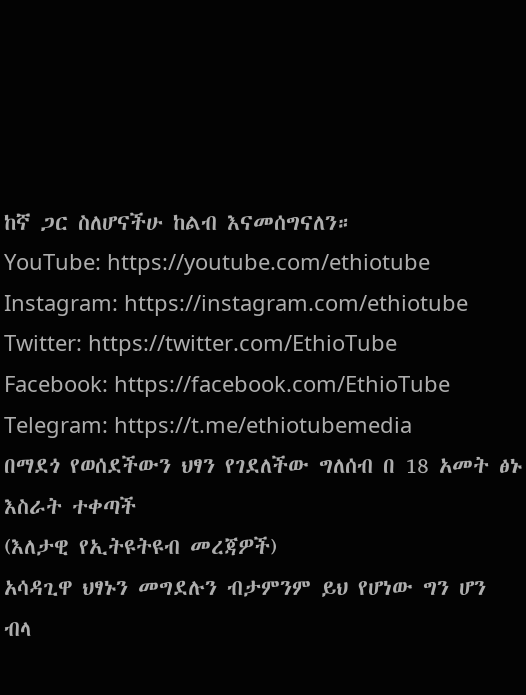ከኛ ጋር ስለሆናችሁ ከልብ እናመሰግናለን።
YouTube: https://youtube.com/ethiotube
Instagram: https://instagram.com/ethiotube
Twitter: https://twitter.com/EthioTube
Facebook: https://facebook.com/EthioTube
Telegram: https://t.me/ethiotubemedia
በማደጎ የወሰደችውን ህፃን የገደለችው ግለሰብ በ 18 አመት ፅኑ እስራት ተቀጣች
(እለታዊ የኢትዩትዩብ መረጃዎች)
አሳዳጊዋ ህፃኑን መግደሉን ብታምንም ይህ የሆነው ግን ሆን ብላ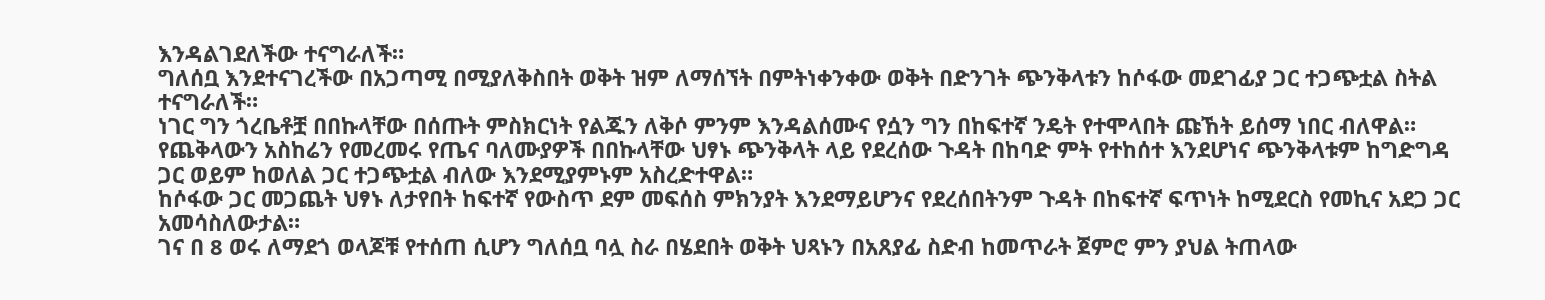እንዳልገደለችው ተናግራለች።
ግለሰቧ እንደተናገረችው በአጋጣሚ በሚያለቅስበት ወቅት ዝም ለማሰኘት በምትነቀንቀው ወቅት በድንገት ጭንቅላቱን ከሶፋው መደገፊያ ጋር ተጋጭቷል ስትል ተናግራለች።
ነገር ግን ጎረቤቶቿ በበኩላቸው በሰጡት ምስክርነት የልጁን ለቅሶ ምንም እንዳልሰሙና የሷን ግን በከፍተኛ ንዴት የተሞላበት ጩኸት ይሰማ ነበር ብለዋል።
የጨቅላውን አስከሬን የመረመሩ የጤና ባለሙያዎች በበኩላቸው ህፃኑ ጭንቅላት ላይ የደረሰው ጉዳት በከባድ ምት የተከሰተ እንደሆነና ጭንቅላቱም ከግድግዳ ጋር ወይም ከወለል ጋር ተጋጭቷል ብለው እንደሚያምኑም አስረድተዋል።
ከሶፋው ጋር መጋጨት ህፃኑ ለታየበት ከፍተኛ የውስጥ ደም መፍሰስ ምክንያት እንደማይሆንና የደረሰበትንም ጉዳት በከፍተኛ ፍጥነት ከሚደርስ የመኪና አደጋ ጋር አመሳስለውታል።
ገና በ 8 ወሩ ለማደጎ ወላጆቹ የተሰጠ ሲሆን ግለሰቧ ባሏ ስራ በሄደበት ወቅት ህጻኑን በአጸያፊ ስድብ ከመጥራት ጀምሮ ምን ያህል ትጠላው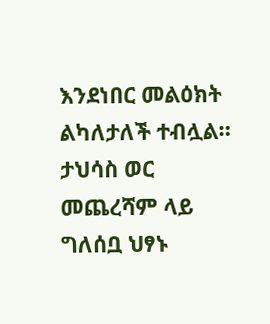እንደነበር መልዕክት ልካለታለች ተብሏል።
ታህሳስ ወር መጨረሻም ላይ ግለሰቧ ህፃኑ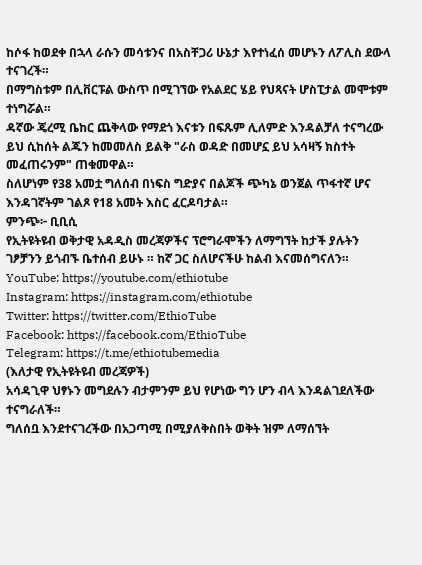ከሶፋ ከወደቀ በኋላ ራሱን መሳቱንና በአስቸጋሪ ሁኔታ እየተነፈሰ መሆኑን ለፖሊስ ደውላ ተናገረች።
በማግስቱም በሊቨርፑል ውስጥ በሚገኘው የአልደር ሄይ የህጻናት ሆስፒታል መሞቱም ተነግሯል።
ዳኛው ጄረሚ ቤከር ጨቅላው የማደጎ እናቱን በፍጹም ሊለምድ እንዳልቻለ ተናግረው ይህ ሲከሰት ልጁን ከመመለስ ይልቅ "ራስ ወዳድ በመሆኗ ይህ አሳዛኝ ክስተት መፈጠሩንም" ጠቁመዋል።
ስለሆነም የ38 አመቷ ግለሰብ በነፍስ ግድያና በልጆች ጭካኔ ወንጀል ጥፋተኛ ሆና እንዳገኛትም ገልጾ የ18 አመት እስር ፈርዶባታል።
ምንጭ፦ ቢቢሲ
የኢትዩትዩብ ወቅታዊ አዳዲስ መረጃዎችና ፕሮግራሞችን ለማግኘት ከታች ያሉትን ገፆቻንን ይጎብኙ ቤተሰብ ይሁኑ ። ከኛ ጋር ስለሆናችሁ ከልብ እናመሰግናለን።
YouTube: https://youtube.com/ethiotube
Instagram: https://instagram.com/ethiotube
Twitter: https://twitter.com/EthioTube
Facebook: https://facebook.com/EthioTube
Telegram: https://t.me/ethiotubemedia
(እለታዊ የኢትዩትዩብ መረጃዎች)
አሳዳጊዋ ህፃኑን መግደሉን ብታምንም ይህ የሆነው ግን ሆን ብላ እንዳልገደለችው ተናግራለች።
ግለሰቧ እንደተናገረችው በአጋጣሚ በሚያለቅስበት ወቅት ዝም ለማሰኘት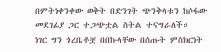በምትነቀንቀው ወቅት በድንገት ጭንቅላቱን ከሶፋው መደገፊያ ጋር ተጋጭቷል ስትል ተናግራለች።
ነገር ግን ጎረቤቶቿ በበኩላቸው በሰጡት ምስክርነት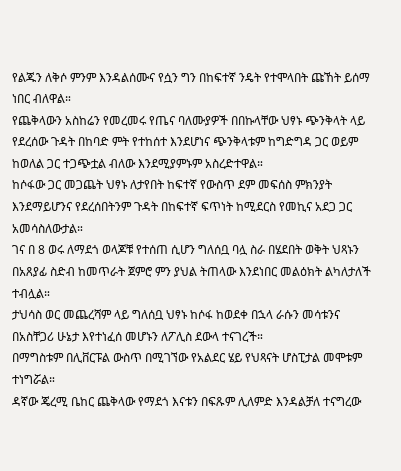የልጁን ለቅሶ ምንም እንዳልሰሙና የሷን ግን በከፍተኛ ንዴት የተሞላበት ጩኸት ይሰማ ነበር ብለዋል።
የጨቅላውን አስከሬን የመረመሩ የጤና ባለሙያዎች በበኩላቸው ህፃኑ ጭንቅላት ላይ የደረሰው ጉዳት በከባድ ምት የተከሰተ እንደሆነና ጭንቅላቱም ከግድግዳ ጋር ወይም ከወለል ጋር ተጋጭቷል ብለው እንደሚያምኑም አስረድተዋል።
ከሶፋው ጋር መጋጨት ህፃኑ ለታየበት ከፍተኛ የውስጥ ደም መፍሰስ ምክንያት እንደማይሆንና የደረሰበትንም ጉዳት በከፍተኛ ፍጥነት ከሚደርስ የመኪና አደጋ ጋር አመሳስለውታል።
ገና በ 8 ወሩ ለማደጎ ወላጆቹ የተሰጠ ሲሆን ግለሰቧ ባሏ ስራ በሄደበት ወቅት ህጻኑን በአጸያፊ ስድብ ከመጥራት ጀምሮ ምን ያህል ትጠላው እንደነበር መልዕክት ልካለታለች ተብሏል።
ታህሳስ ወር መጨረሻም ላይ ግለሰቧ ህፃኑ ከሶፋ ከወደቀ በኋላ ራሱን መሳቱንና በአስቸጋሪ ሁኔታ እየተነፈሰ መሆኑን ለፖሊስ ደውላ ተናገረች።
በማግስቱም በሊቨርፑል ውስጥ በሚገኘው የአልደር ሄይ የህጻናት ሆስፒታል መሞቱም ተነግሯል።
ዳኛው ጄረሚ ቤከር ጨቅላው የማደጎ እናቱን በፍጹም ሊለምድ እንዳልቻለ ተናግረው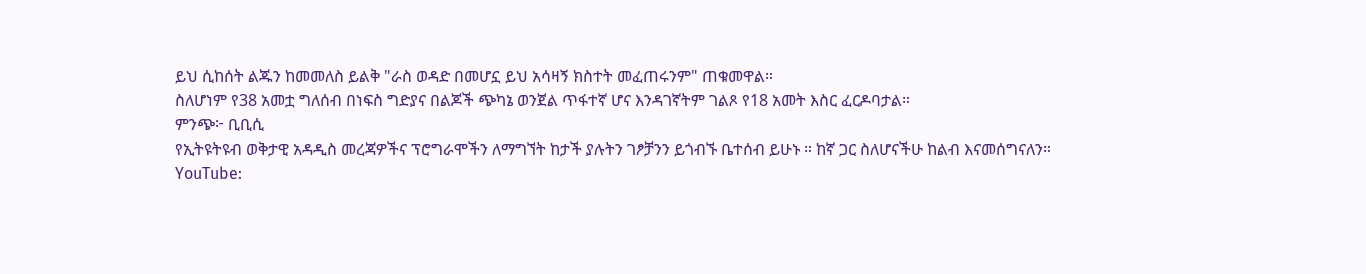ይህ ሲከሰት ልጁን ከመመለስ ይልቅ "ራስ ወዳድ በመሆኗ ይህ አሳዛኝ ክስተት መፈጠሩንም" ጠቁመዋል።
ስለሆነም የ38 አመቷ ግለሰብ በነፍስ ግድያና በልጆች ጭካኔ ወንጀል ጥፋተኛ ሆና እንዳገኛትም ገልጾ የ18 አመት እስር ፈርዶባታል።
ምንጭ፦ ቢቢሲ
የኢትዩትዩብ ወቅታዊ አዳዲስ መረጃዎችና ፕሮግራሞችን ለማግኘት ከታች ያሉትን ገፆቻንን ይጎብኙ ቤተሰብ ይሁኑ ። ከኛ ጋር ስለሆናችሁ ከልብ እናመሰግናለን።
YouTube: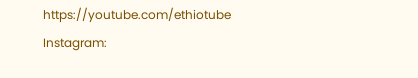https://youtube.com/ethiotube
Instagram: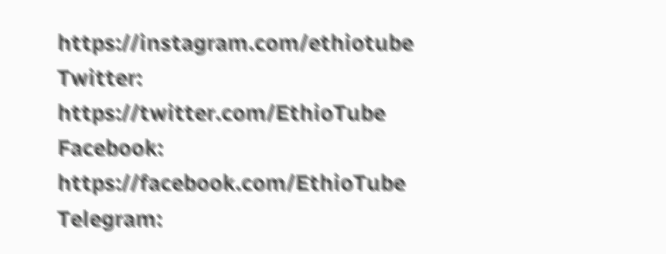https://instagram.com/ethiotube
Twitter: https://twitter.com/EthioTube
Facebook: https://facebook.com/EthioTube
Telegram: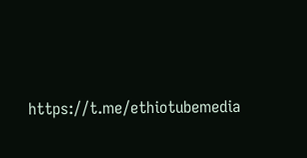https://t.me/ethiotubemedia